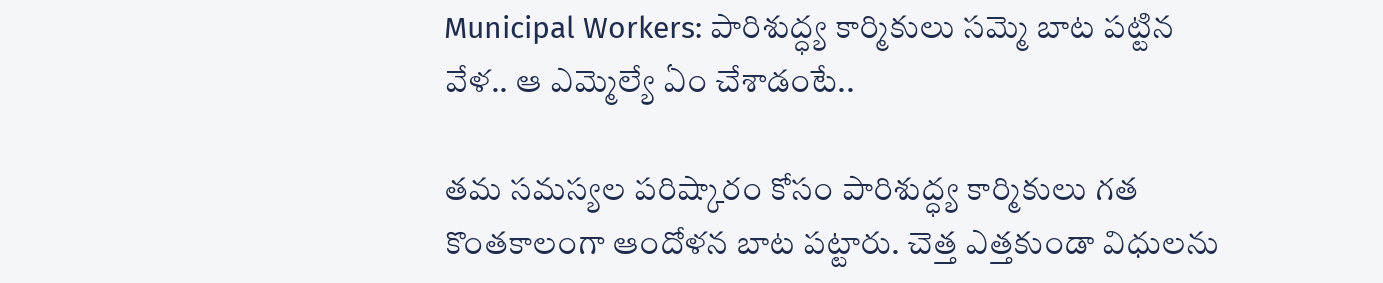Municipal Workers: పారిశుద్ధ్య కార్మికులు సమ్మె బాట పట్టిన వేళ.. ఆ ఎమ్మెల్యే ఏం చేశాడంటే..

తమ సమస్యల పరిష్కారం కోసం పారిశుద్ధ్య కార్మికులు గత కొంతకాలంగా ఆందోళన బాట పట్టారు. చెత్త ఎత్తకుండా విధులను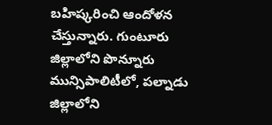బహిష్కరించి ఆందోళన చేస్తున్నారు. గుంటూరు జిల్లాలోని పొన్నూరు మున్సిపాలిటీలో, పల్నాడు జిల్లాలోని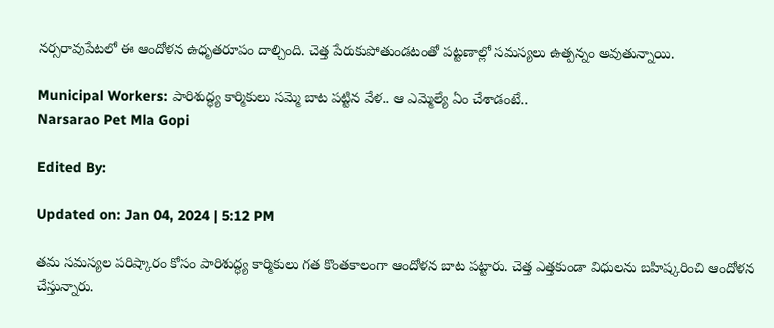నర్సరావుపేటలో ఈ ఆందోళన ఉధృతరూపం దాల్చింది. చెత్త పేరుకుపోతుండటంతో పట్టణాల్లో సమస్యలు ఉత్పన్నం అవుతున్నాయి‌.

Municipal Workers: పారిశుద్ధ్య కార్మికులు సమ్మె బాట పట్టిన వేళ.. ఆ ఎమ్మెల్యే ఏం చేశాడంటే..
Narsarao Pet Mla Gopi

Edited By:

Updated on: Jan 04, 2024 | 5:12 PM

తమ సమస్యల పరిష్కారం కోసం పారిశుద్ధ్య కార్మికులు గత కొంతకాలంగా ఆందోళన బాట పట్టారు. చెత్త ఎత్తకుండా విధులను బహిష్కరించి ఆందోళన చేస్తున్నారు.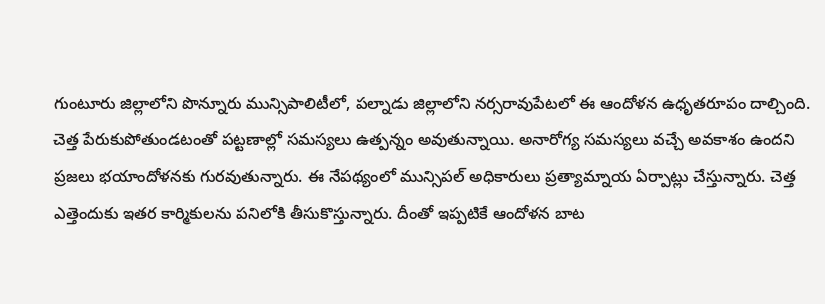గుంటూరు జిల్లాలోని పొన్నూరు మున్సిపాలిటీలో, పల్నాడు జిల్లాలోని నర్సరావుపేటలో ఈ ఆందోళన ఉధృతరూపం దాల్చింది. చెత్త పేరుకుపోతుండటంతో పట్టణాల్లో సమస్యలు ఉత్పన్నం అవుతున్నాయి‌. అనారోగ్య సమస్యలు వచ్చే అవకాశం ఉందని ప్రజలు భయాందోళనకు గురవుతున్నారు. ఈ నేపథ్యంలో మున్సిపల్ అధికారులు ప్రత్యామ్నాయ ఏర్పాట్లు చేస్తున్నారు. చెత్త ఎత్తెందుకు ఇతర కార్మికులను పనిలోకి తీసుకొస్తున్నారు. దీంతో ఇప్పటికే ఆందోళన బాట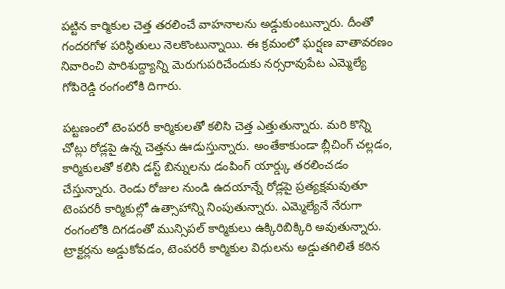పట్టిన కార్మికుల చెత్త తరలించే వాహనాలను అడ్డుకుంటున్నారు. దీంతో గందరగోళ పరిస్థితులు నెలకొంటున్నాయి. ఈ క్రమంలో ఘర్షణ వాతావరణం నివారించి పారిశుద్ద్యాన్ని మెరుగుపరిచేందుకు నర్సరావుపేట ఎమ్మెల్యే గోపిరెడ్డి రంగంలోకి దిగారు.

పట్టణంలో టెంపరరీ కార్మికులతో కలిసి చెత్త ఎత్తుతున్నారు. మరి కొన్ని చోట్లు రోడ్లపై ఉన్న చెత్తను ఊడుస్తున్నారు. అంతేకాకుండా బ్లీచింగ్ చల్లడం, కార్మికులతో కలిసి డస్ట్ బిన్నులను డంపింగ్ యార్డ్కు తరలించడం చేస్తున్నారు. రెండు రోజుల నుండి ఉదయాన్నే రోడ్లపై ప్రత్యక్షమవుతూ టెంపరరీ కార్మికుల్లో ఉత్సాహాన్ని నింపుతున్నారు. ఎమ్మెల్యేనే నేరుగా రంగంలోకి దిగడంతో మున్సిపల్ కార్మికులు ఉక్కిరిబిక్కిరి అవుతున్నారు. ట్రాక్టర్లను అడ్డుకోవడం, టెంపరరీ కార్మికుల విధులను అడ్డుతగిలితే కఠిన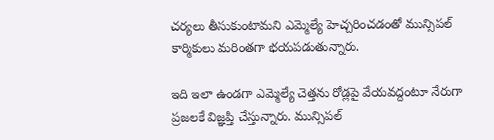చర్యలు తీసుకుంటామని ఎమ్మెల్యే హెచ్చరించడంతో మున్సిపల్ కార్మికులు మరింతగా భయపడుతున్నారు.

ఇది ఇలా ఉండగా ఎమ్మెల్యే చెత్తను రోడ్లపై వేయవద్దంటూ నేరుగా ప్రజలకే విజ్ఞప్తి చేస్తున్నారు. మున్సిపల్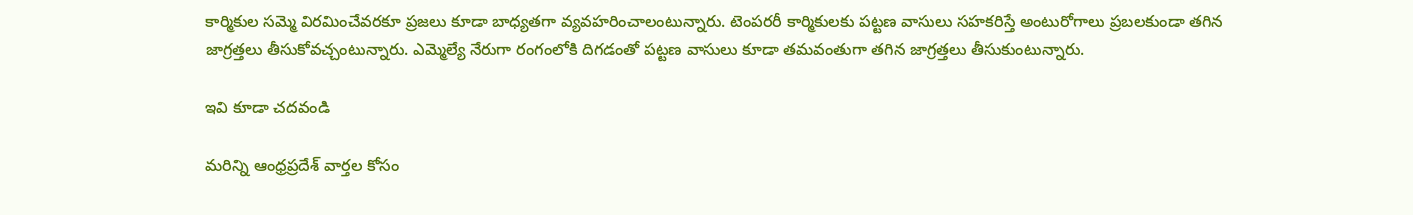కార్మికుల సమ్మె విరమించేవరకూ ప్రజలు కూడా బాధ్యతగా వ్యవహరించాలంటున్నారు. టెంపరరీ కార్మికులకు పట్టణ వాసులు సహకరిస్తే అంటురోగాలు ప్రబలకుండా తగిన జాగ్రత్తలు తీసుకోవచ్చంటున్నారు. ఎమ్మెల్యే నేరుగా రంగంలోకి దిగడంతో పట్టణ వాసులు కూడా తమవంతుగా తగిన జాగ్రత్తలు తీసుకుంటున్నారు.

ఇవి కూడా చదవండి

మరిన్ని ఆంధ్రప్రదేశ్ వార్తల కోసం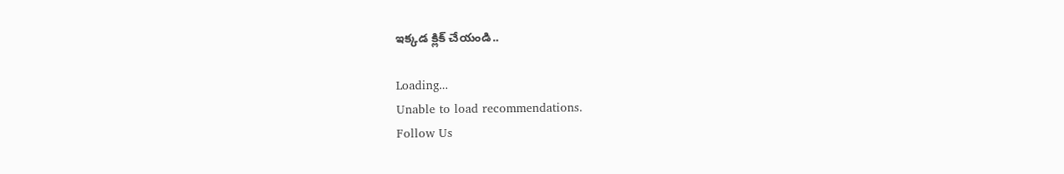ఇక్కడ క్లిక్ చేయండి..

Loading...
Unable to load recommendations.
Follow Us